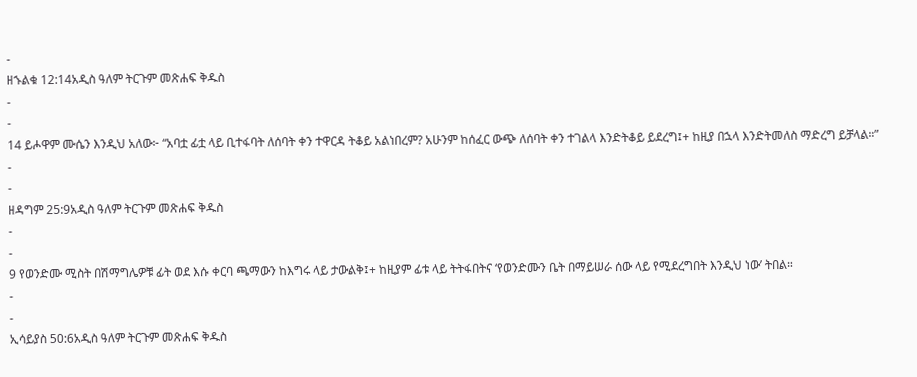-
ዘኁልቁ 12:14አዲስ ዓለም ትርጉም መጽሐፍ ቅዱስ
-
-
14 ይሖዋም ሙሴን እንዲህ አለው፦ “አባቷ ፊቷ ላይ ቢተፋባት ለሰባት ቀን ተዋርዳ ትቆይ አልነበረም? አሁንም ከሰፈር ውጭ ለሰባት ቀን ተገልላ እንድትቆይ ይደረግ፤+ ከዚያ በኋላ እንድትመለስ ማድረግ ይቻላል።”
-
-
ዘዳግም 25:9አዲስ ዓለም ትርጉም መጽሐፍ ቅዱስ
-
-
9 የወንድሙ ሚስት በሽማግሌዎቹ ፊት ወደ እሱ ቀርባ ጫማውን ከእግሩ ላይ ታውልቅ፤+ ከዚያም ፊቱ ላይ ትትፋበትና ‘የወንድሙን ቤት በማይሠራ ሰው ላይ የሚደረግበት እንዲህ ነው’ ትበል።
-
-
ኢሳይያስ 50:6አዲስ ዓለም ትርጉም መጽሐፍ ቅዱስ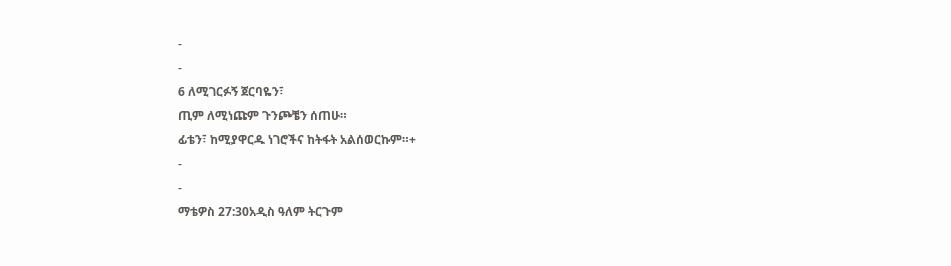-
-
6 ለሚገርፉኝ ጀርባዬን፣
ጢም ለሚነጩም ጉንጮቼን ሰጠሁ።
ፊቴን፣ ከሚያዋርዱ ነገሮችና ከትፋት አልሰወርኩም።+
-
-
ማቴዎስ 27:30አዲስ ዓለም ትርጉም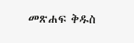መጽሐፍ ቅዱስ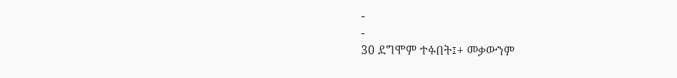-
-
30 ደግሞም ተፉበት፤+ መቃውንም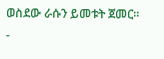ወስደው ራሱን ይመቱት ጀመር።
-